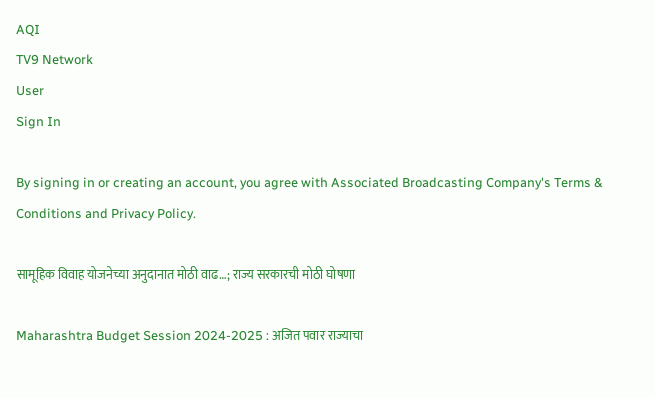AQI
TV9 Network
User
Sign In

By signing in or creating an account, you agree with Associated Broadcasting Company's Terms & Conditions and Privacy Policy.

सामूहिक विवाह योजनेच्या अनुदानात मोठी वाढ…; राज्य सरकारची मोठी घोषणा

Maharashtra Budget Session 2024-2025 : अजित पवार राज्याचा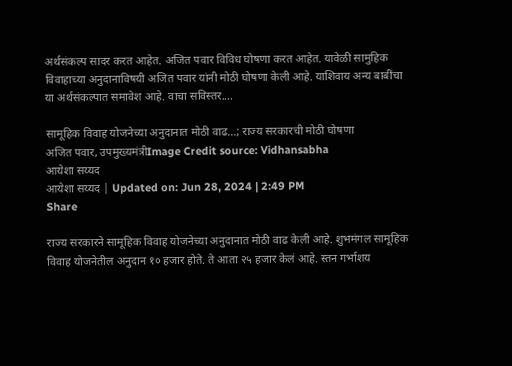अर्थसंकल्प सादर करत आहेत. अजित पवार विविध घोषणा करत आहेत. यावेळी सामुहिक विवाहाच्या अनुदानाविषयी अजित पवार यांनी मोठी घोषणा केली आहे. याशिवाय अन्य बाबींचा या अर्थसंकल्पात समावेश आहे. वाचा सविस्तर....

सामूहिक विवाह योजनेच्या अनुदानात मोठी वाढ...; राज्य सरकारची मोठी घोषणा
अजित पवार, उपमुख्यमंत्रीImage Credit source: Vidhansabha
आयेशा सय्यद
आयेशा सय्यद | Updated on: Jun 28, 2024 | 2:49 PM
Share

राज्य सरकारने सामूहिक विवाह योजनेच्या अनुदानात मोठी वाढ केली आहे. शुभमंगल सामूहिक विवाह योजनेतील अनुदान १० हजार होते. ते आता २५ हजार केलं आहे. स्तन गर्भाशय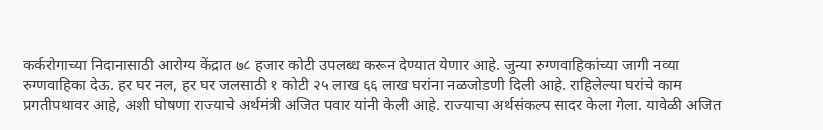कर्करोगाच्या निदानासाठी आरोग्य केंद्रात ७८ हजार कोटी उपलब्ध करून देण्यात येणार आहे. जुन्या रुग्णवाहिकांच्या जागी नव्या रुग्णवाहिका देऊ. हर घर नल, हर घर जलसाठी १ कोटी २५ लाख ६६ लाख घरांना नळजोडणी दिली आहे. राहिलेल्या घरांचे काम प्रगतीपथावर आहे, अशी घोषणा राज्याचे अर्थमंत्री अजित पवार यांनी केली आहे. राज्याचा अर्थसंकल्प सादर केला गेला. यावेळी अजित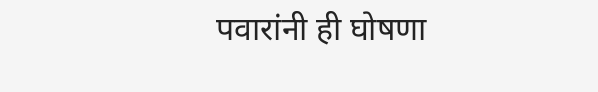पवारांनी ही घोषणा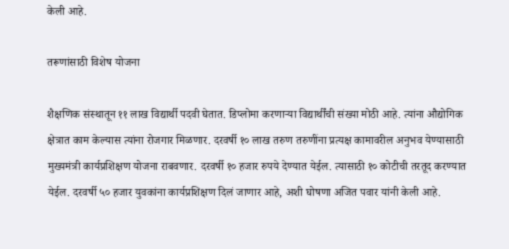केली आहे.

तरूणांसाठी विशेष योजना

शैक्षणिक संस्थातून ११ लाख विद्यार्थी पदवी घेतात. डिप्लोमा करणाऱ्या विद्यार्थींची संख्या मोठी आहे. त्यांना औद्योगिक क्षेत्रात काम केल्यास त्यांना रोजगार मिळणार. दरवर्षी १० लाख तरुण तरुणींना प्रत्यक्ष कामावरील अनुभव येण्यासाठी मुख्यमंत्री कार्यप्रशिक्षण योजना राबवणार. दरवर्षी १० हजार रुपये देण्यात येईल. त्यासाठी १० कोटीची तरतूद करण्यात येईल. दरवर्षी ५० हजार युवकांना कार्यप्रशिक्षण दिलं जाणार आहे, अशी घोषणा अजित पवार यांनी केली आहे.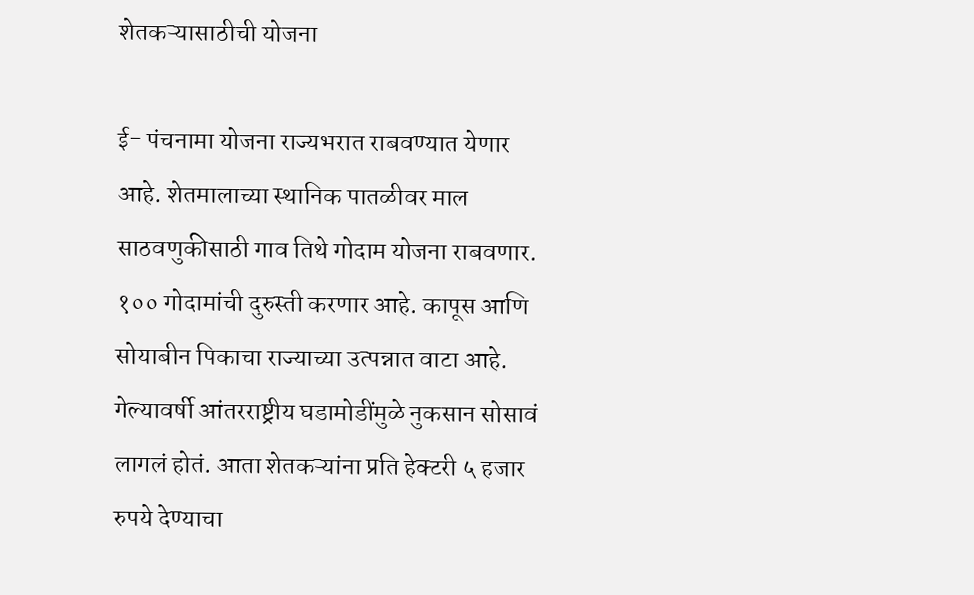शेतकऱ्यासाठीची योजना

ई- पंचनामा योजना राज्यभरात राबवण्यात येणार आहे. शेतमालाच्या स्थानिक पातळीवर माल साठवणुकीसाठी गाव तिथे गोदाम योजना राबवणार. १०० गोदामांची दुरुस्ती करणार आहे. कापूस आणि सोयाबीन पिकाचा राज्याच्या उत्पन्नात वाटा आहे. गेल्यावर्षी आंतरराष्ट्रीय घडामोडींमुळे नुकसान सोसावं लागलं होतं. आता शेतकऱ्यांना प्रति हेक्टरी ५ हजार रुपये देण्याचा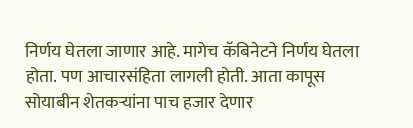निर्णय घेतला जाणार आहे. मागेच कॅबिनेटने निर्णय घेतला होता. पण आचारसंहिता लागली होती. आता कापूस सोयाबीन शेतकऱ्यांना पाच हजार देणार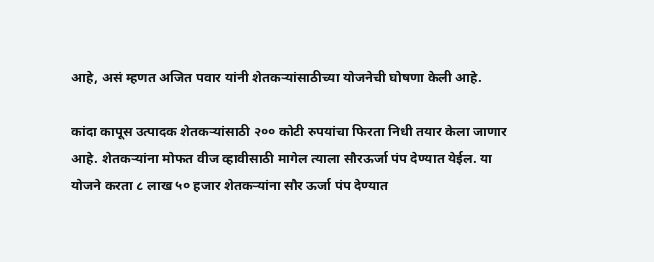आहे, असं म्हणत अजित पवार यांनी शेतकऱ्यांसाठीच्या योजनेची घोषणा केली आहे.

कांदा कापूस उत्पादक शेतकऱ्यांसाठी २०० कोटी रुपयांचा फिरता निधी तयार केला जाणार आहे. शेतकऱ्यांना मोफत वीज व्हावीसाठी मागेल त्याला सौरऊर्जा पंप देण्यात येईल. या योजने करता ८ लाख ५० हजार शेतकऱ्यांना सौर ऊर्जा पंप देण्यात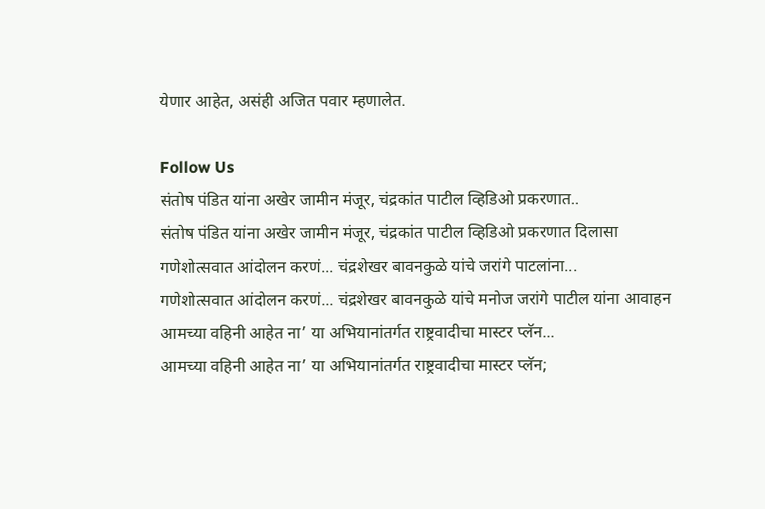येणार आहेत, असंही अजित पवार म्हणालेत.

Follow Us
संतोष पंडित यांना अखेर जामीन मंजूर, चंद्रकांत पाटील व्हिडिओ प्रकरणात..
संतोष पंडित यांना अखेर जामीन मंजूर, चंद्रकांत पाटील व्हिडिओ प्रकरणात दिलासा
गणेशोत्सवात आंदोलन करणं... चंद्रशेखर बावनकुळे यांचे जरांगे पाटलांना...
गणेशोत्सवात आंदोलन करणं... चंद्रशेखर बावनकुळे यांचे मनोज जरांगे पाटील यांना आवाहन
आमच्या वहिनी आहेत ना’ या अभियानांतर्गत राष्ट्रवादीचा मास्टर प्लॅन...
आमच्या वहिनी आहेत ना’ या अभियानांतर्गत राष्ट्रवादीचा मास्टर प्लॅन;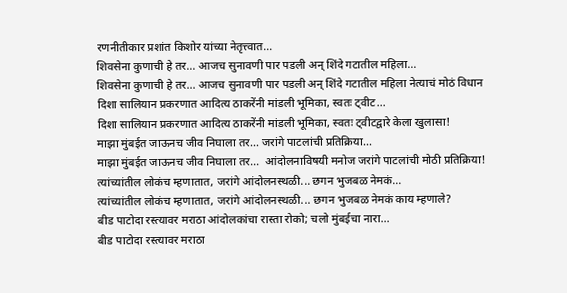रणनीतीकार प्रशांत किशोर यांच्या नेतृत्त्वात...
शिवसेना कुणाची हे तर... आजच सुनावणी पार पडली अन् शिंदे गटातील महिला...
शिवसेना कुणाची हे तर... आजच सुनावणी पार पडली अन् शिंदे गटातील महिला नेत्याचं मोठं विधान
दिशा सालियान प्रकरणात आदित्य ठाकरेंनी मांडली भूमिका, स्वतः ट्वीट...
दिशा सालियान प्रकरणात आदित्य ठाकरेंनी मांडली भूमिका, स्वतः ट्वीटद्वारे केला खुलासा!
माझा मुंबईत जाऊनच जीव निघाला तर... जरांगे पाटलांची प्रतिक्रिया...
माझा मुंबईत जाऊनच जीव निघाला तर...  आंदोलनाविषयी मनोज जरांगे पाटलांची मोठी प्रतिक्रिया!
त्यांच्यांतील लोकंच म्हणातात, जरांगे आंदोलनस्थळी... छगन भुजबळ नेमकं...
त्यांच्यांतील लोकंच म्हणातात, जरांगे आंदोलनस्थळी... छगन भुजबळ नेमकं काय म्हणाले?
बीड पाटोदा रस्त्यावर मराठा आंदोलकांचा रास्ता रोको; चलो मुंबईचा नारा...
बीड पाटोदा रस्त्यावर मराठा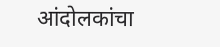आंदोलकांचा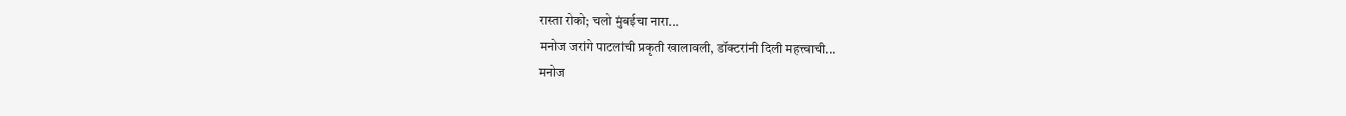रास्ता रोको; चलो मुंबईचा नारा...
मनोज जरांगे पाटलांची प्रकृती खालावली, डॉक्टरांनी दिली महत्त्वाची...
मनोज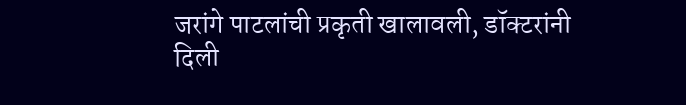जरांगे पाटलांची प्रकृती खालावली, डॉक्टरांनी दिली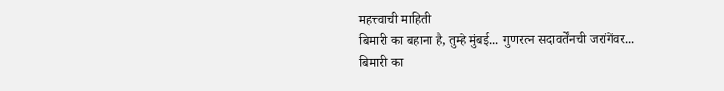महत्त्वाची माहिती
बिमारी का बहाना है, तुम्हे मुंबई... गुणरत्न सदावर्तेंनची जरांगेंवर...
बिमारी का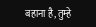बहाना है, तुम्हे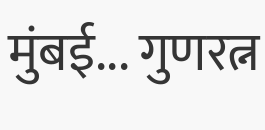मुंबई... गुणरत्न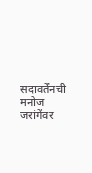सदावर्तेंनची मनोज जरांगेंवर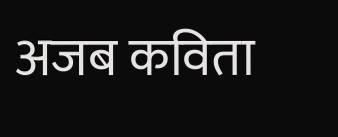अजब कविता